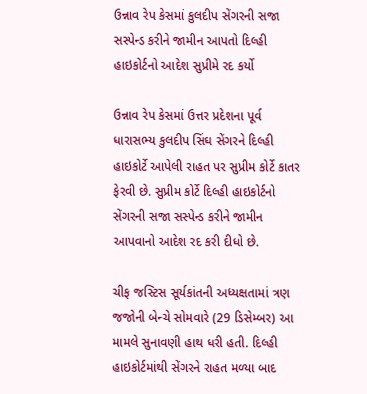ઉન્નાવ રેપ કેસમાં કુલદીપ સેંગરની સજા સસ્પેન્ડ કરીને જામીન આપતો દિલ્હી હાઇકોર્ટનો આદેશ સુપ્રીમે રદ કર્યો

ઉન્નાવ રેપ કેસમાં ઉત્તર પ્રદેશના પૂર્વ ધારાસભ્ય કુલદીપ સિંઘ સેંગરને દિલ્હી હાઇકોર્ટે આપેલી રાહત પર સુપ્રીમ કોર્ટે કાતર ફેરવી છે. સુપ્રીમ કોર્ટે દિલ્હી હાઇકોર્ટનો સેંગરની સજા સસ્પેન્ડ કરીને જામીન આપવાનો આદેશ રદ કરી દીધો છે.

ચીફ જસ્ટિસ સૂર્યકાંતની અધ્યક્ષતામાં ત્રણ જજોની બેન્ચે સોમવારે (29 ડિસેમ્બર) આ મામલે સુનાવણી હાથ ધરી હતી. દિલ્હી હાઇકોર્ટમાંથી સેંગરને રાહત મળ્યા બાદ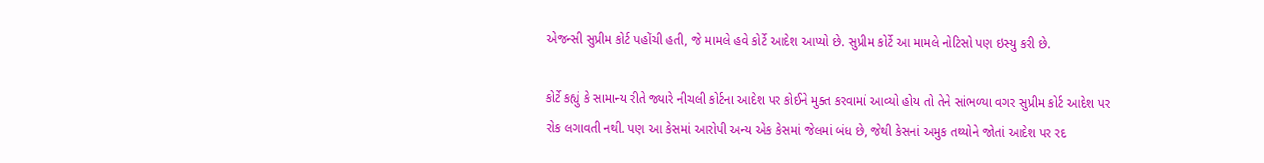એજન્સી સુપ્રીમ કોર્ટ પહોંચી હતી, જે મામલે હવે કોર્ટે આદેશ આપ્યો છે. સુપ્રીમ કોર્ટે આ મામલે નોટિસો પણ ઇસ્યુ કરી છે.

કોર્ટે કહ્યું કે સામાન્ય રીતે જ્યારે નીચલી કોર્ટના આદેશ પર કોઈને મુક્ત કરવામાં આવ્યો હોય તો તેને સાંભળ્યા વગર સુપ્રીમ કોર્ટ આદેશ પર રોક લગાવતી નથી. પણ આ કેસમાં આરોપી અન્ય એક કેસમાં જેલમાં બંધ છે, જેથી કેસનાં અમુક તથ્યોને જોતાં આદેશ પર રદ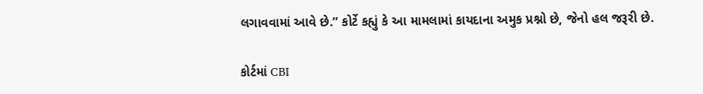લગાવવામાં આવે છે.” કોર્ટે કહ્યું કે આ મામલામાં કાયદાના અમુક પ્રશ્નો છે, જેનો હલ જરૂરી છે.

કોર્ટમાં CBI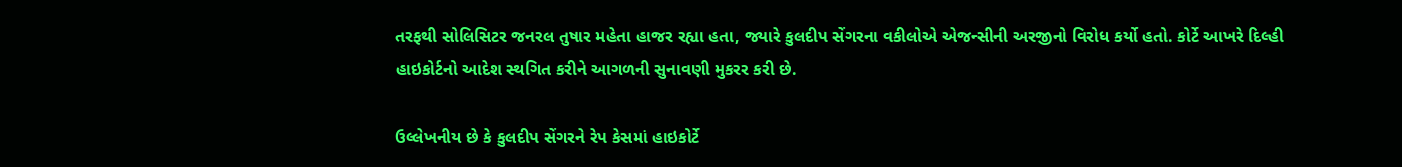તરફથી સોલિસિટર જનરલ તુષાર મહેતા હાજર રહ્યા હતા, જ્યારે કુલદીપ સેંગરના વકીલોએ એજન્સીની અરજીનો વિરોધ કર્યો હતો. કોર્ટે આખરે દિલ્હી હાઇકોર્ટનો આદેશ સ્થગિત કરીને આગળની સુનાવણી મુકરર કરી છે.

ઉલ્લેખનીય છે કે કુલદીપ સેંગરને રેપ કેસમાં હાઇકોર્ટે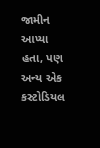જામીન આપ્યા હતા, પણ અન્ય એક કસ્ટોડિયલ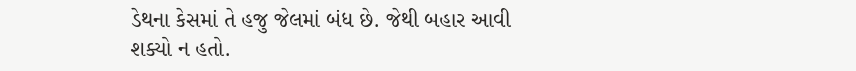ડેથના કેસમાં તે હજુ જેલમાં બંધ છે. જેથી બહાર આવી શક્યો ન હતો.